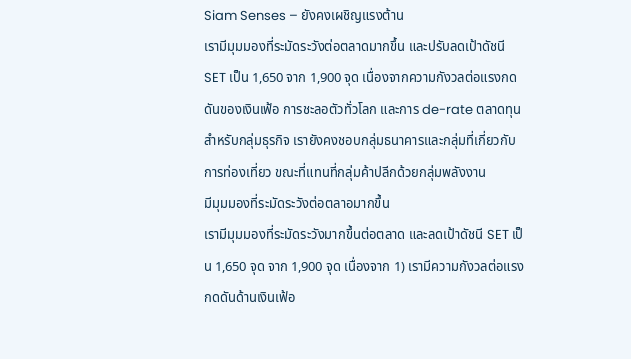Siam Senses – ยังคงเผชิญแรงต้าน
เรามีมุมมองที่ระมัดระวังต่อตลาดมากขึ้น และปรับลดเป้าดัชนี SET เป็น 1,650 จาก 1,900 จุด เนื่องจากความกังวลต่อแรงกดดันของเงินเฟ้อ การชะลอตัวทั่วโลก และการ de-rate ตลาดทุน สำหรับกลุ่มธุรกิจ เรายังคงชอบกลุ่มธนาคารและกลุ่มที่เกี่ยวกับการท่องเที่ยว ขณะที่แทนที่กลุ่มค้าปลีกด้วยกลุ่มพลังงาน
มีมุมมองที่ระมัดระวังต่อตลาอมากขึ้น
เรามีมุมมองที่ระมัดระวังมากขึ้นต่อตลาด และลดเป้าดัชนี SET เป็น 1,650 จุด จาก 1,900 จุด เนื่องจาก 1) เรามีความกังวลต่อแรงกดดันด้านเงินเฟ้อ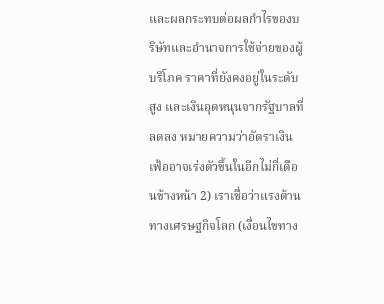และผลกระทบต่อผลกำไรของบริษัทและอำนาจการใช้จ่ายของผู้บริโภค ราคาที่ยังคงอยู่ในระดับสูง และเงินอุดหนุนจากรัฐบาลที่ลดลง หมายความว่าอัตราเงินเฟ้ออาจเร่งตัวขึ้นในอีกไม่กี่เดือนข้างหน้า 2) เราเชื่อว่าแรงต้านทางเศรษฐกิจโลก (เงื่อนไขทาง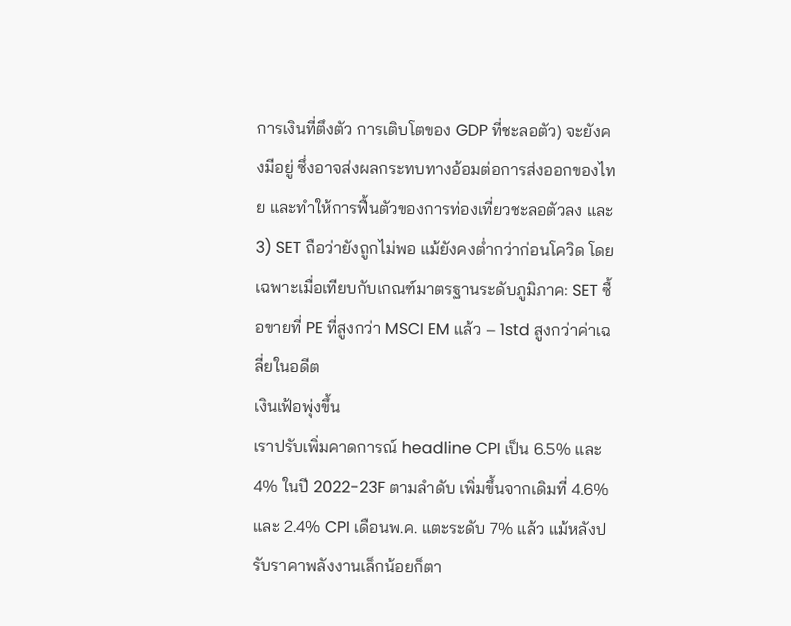การเงินที่ตึงตัว การเติบโตของ GDP ที่ชะลอตัว) จะยังคงมีอยู่ ซึ่งอาจส่งผลกระทบทางอ้อมต่อการส่งออกของไทย และทำให้การฟื้นตัวของการท่องเที่ยวชะลอตัวลง และ 3) SET ถือว่ายังถูกไม่พอ แม้ยังคงต่ำกว่าก่อนโควิด โดยเฉพาะเมื่อเทียบกับเกณฑ์มาตรฐานระดับภูมิภาค: SET ซื้อขายที่ PE ที่สูงกว่า MSCI EM แล้ว – 1std สูงกว่าค่าเฉลี่ยในอดีต
เงินเฟ้อพุ่งขึ้น
เราปรับเพิ่มคาดการณ์ headline CPI เป็น 6.5% และ 4% ในปี 2022-23F ตามลำดับ เพิ่มขึ้นจากเดิมที่ 4.6% และ 2.4% CPI เดือนพ.ค. แตะระดับ 7% แล้ว แม้หลังปรับราคาพลังงานเล็กน้อยก็ตา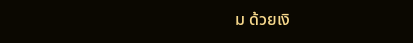ม ด้วยเงิ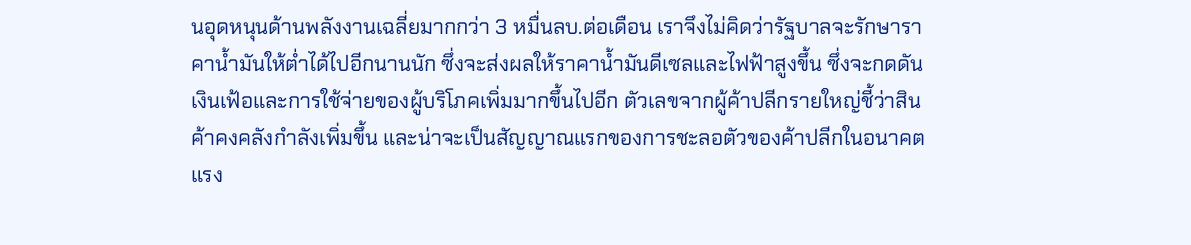นอุดหนุนด้านพลังงานเฉลี่ยมากกว่า 3 หมื่นลบ.ต่อเดือน เราจึงไม่คิดว่ารัฐบาลจะรักษาราคาน้ำมันให้ต่ำได้ไปอีกนานนัก ซึ่งจะส่งผลให้ราคาน้ำมันดีเซลและไฟฟ้าสูงขึ้น ซึ่งจะกดดันเงินเฟ้อและการใช้จ่ายของผู้บริโภคเพิ่มมากขึ้นไปอีก ตัวเลขจากผู้ค้าปลีกรายใหญ่ชี้ว่าสินค้าคงคลังกำลังเพิ่มขึ้น และน่าจะเป็นสัญญาณแรกของการชะลอตัวของค้าปลีกในอนาคต
แรง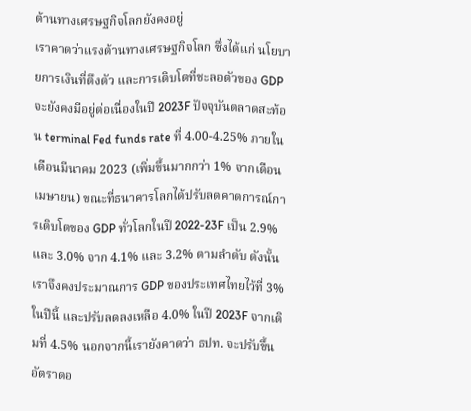ต้านทางเศรษฐกิจโลกยังคงอยู่
เราคาดว่าแรงต้านทางเศรษฐกิจโลก ซึ่งได้แก่ นโยบายการเงินที่ตึงตัว และการเติบโตที่ชะลอตัวของ GDP จะยังคงมีอยู่ต่อเนื่องในปี 2023F ปัจจุบันตลาดสะท้อน terminal Fed funds rate ที่ 4.00-4.25% ภายในเดือนมีนาคม 2023 (เพิ่มขึ้นมากกว่า 1% จากเดือนเมษายน) ขณะที่ธนาคารโลกได้ปรับลดคาดการณ์การเติบโตของ GDP ทั่วโลกในปี 2022-23F เป็น 2.9% และ 3.0% จาก 4.1% และ 3.2% ตามลำดับ ดังนั้นเราจึงคงประมาณการ GDP ของประเทศไทยไว้ที่ 3% ในปีนี้ และปรับลดลงเหลือ 4.0% ในปี 2023F จากเดิมที่ 4.5% นอกจากนี้เรายังคาดว่า ธปท. จะปรับขึ้นอัตราดอ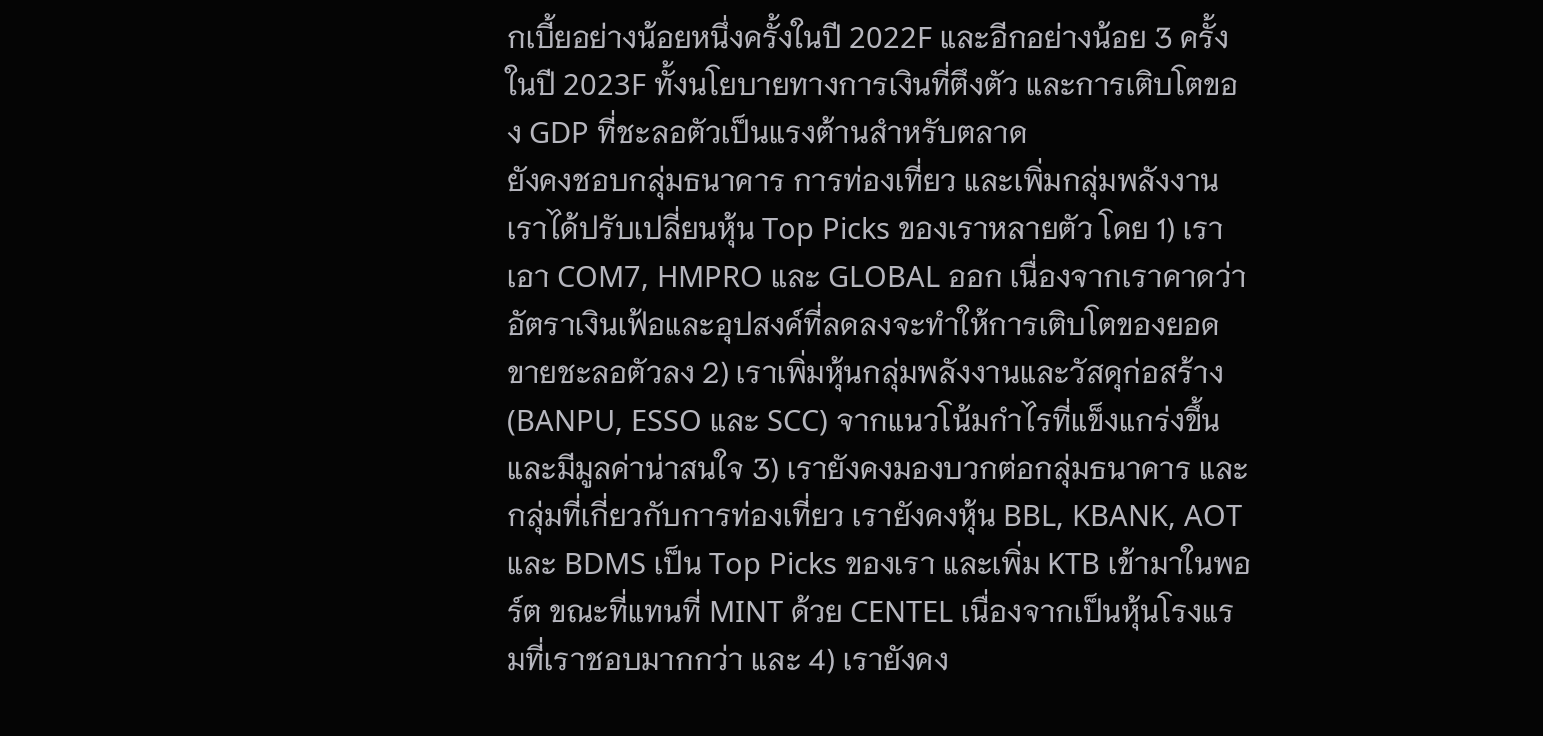กเบี้ยอย่างน้อยหนึ่งครั้งในปี 2022F และอีกอย่างน้อย 3 ครั้ง ในปี 2023F ทั้งนโยบายทางการเงินที่ตึงตัว และการเติบโตของ GDP ที่ชะลอตัวเป็นแรงต้านสำหรับตลาด
ยังคงชอบกลุ่มธนาคาร การท่องเที่ยว และเพิ่มกลุ่มพลังงาน
เราได้ปรับเปลี่ยนหุ้น Top Picks ของเราหลายตัว โดย 1) เราเอา COM7, HMPRO และ GLOBAL ออก เนื่องจากเราคาดว่าอัตราเงินเฟ้อและอุปสงค์ที่ลดลงจะทำให้การเติบโตของยอดขายชะลอตัวลง 2) เราเพิ่มหุ้นกลุ่มพลังงานและวัสดุก่อสร้าง (BANPU, ESSO และ SCC) จากแนวโน้มกำไรที่แข็งแกร่งขึ้น และมีมูลค่าน่าสนใจ 3) เรายังคงมองบวกต่อกลุ่มธนาคาร และกลุ่มที่เกี่ยวกับการท่องเที่ยว เรายังคงหุ้น BBL, KBANK, AOT และ BDMS เป็น Top Picks ของเรา และเพิ่ม KTB เข้ามาในพอร์ต ขณะที่แทนที่ MINT ด้วย CENTEL เนื่องจากเป็นหุ้นโรงแรมที่เราชอบมากกว่า และ 4) เรายังคง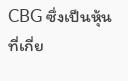CBG ซึ่งเป็นหุ้นที่เกี่ย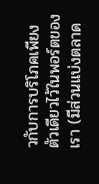วกับการบริโภคเพียงตัวเดียวไว้ในพอร์ตของเรา (มีส่วนแบ่งตลาด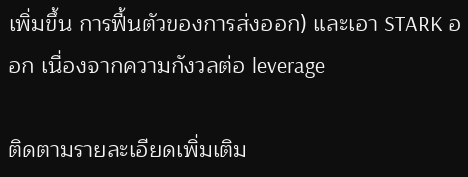เพิ่มขึ้น การฟื้นตัวของการส่งออก) และเอา STARK ออก เนื่องจากความกังวลต่อ leverage

ติดตามรายละเอียดเพิ่มเติม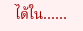ได้ใน……